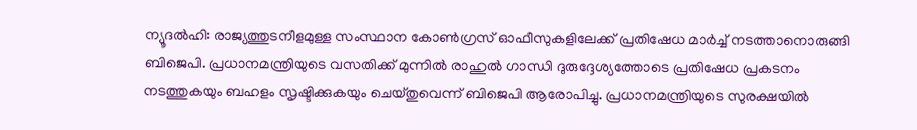ന്യൂദൽഹി: രാജ്യത്തുടനീളമുള്ള സംസ്ഥാന കോൺഗ്രസ് ഓഫീസുകളിലേക്ക് പ്രതിഷേധ മാർച്ച് നടത്താനൊരുങ്ങി ബിജെപി. പ്രധാനമന്ത്രിയുടെ വസതിക്ക് മുന്നിൽ രാഹുൽ ഗാന്ധി ദുരുദ്ദേശ്യത്തോടെ പ്രതിഷേധ പ്രകടനം നടത്തുകയും ബഹളം സൃഷ്ടിക്കുകയും ചെയ്തുവെന്ന് ബിജെപി ആരോപിച്ചു. പ്രധാനമന്ത്രിയുടെ സുരക്ഷയിൽ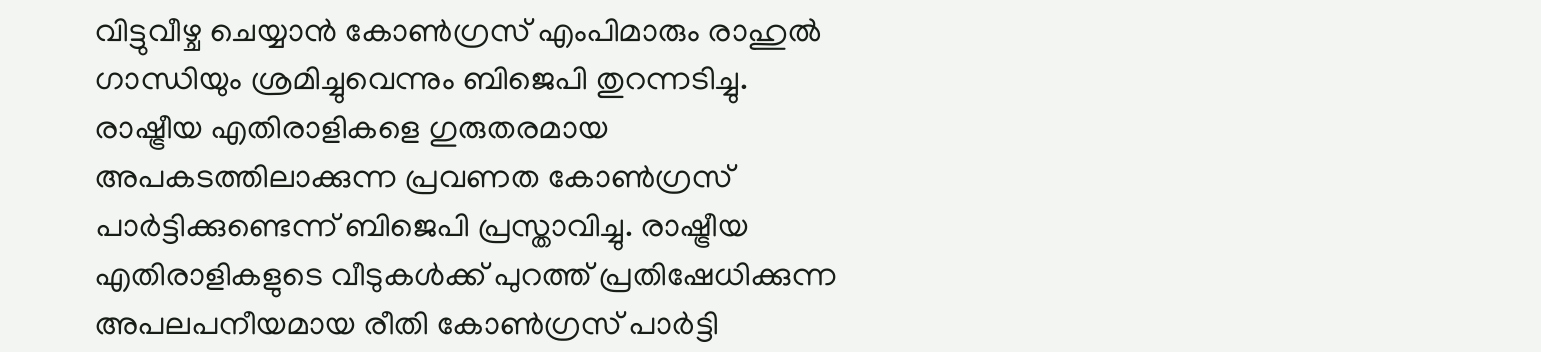വിട്ടുവീഴ്ച ചെയ്യാൻ കോൺഗ്രസ് എംപിമാരും രാഹുൽ ഗാന്ധിയും ശ്രമിച്ചുവെന്നും ബിജെപി തുറന്നടിച്ചു.
രാഷ്ട്രീയ എതിരാളികളെ ഗുരുതരമായ അപകടത്തിലാക്കുന്ന പ്രവണത കോൺഗ്രസ് പാർട്ടിക്കുണ്ടെന്ന് ബിജെപി പ്രസ്താവിച്ചു. രാഷ്ട്രീയ എതിരാളികളുടെ വീടുകൾക്ക് പുറത്ത് പ്രതിഷേധിക്കുന്ന അപലപനീയമായ രീതി കോൺഗ്രസ് പാർട്ടി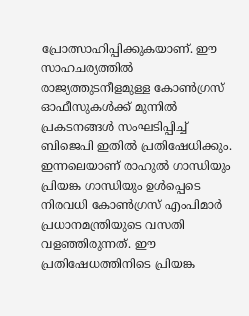പ്രോത്സാഹിപ്പിക്കുകയാണ്. ഈ സാഹചര്യത്തിൽ രാജ്യത്തുടനീളമുള്ള കോൺഗ്രസ് ഓഫീസുകൾക്ക് മുന്നിൽ പ്രകടനങ്ങൾ സംഘടിപ്പിച്ച് ബിജെപി ഇതിൽ പ്രതിഷേധിക്കും.
ഇന്നലെയാണ് രാഹുൽ ഗാന്ധിയും പ്രിയങ്ക ഗാന്ധിയും ഉൾപ്പെടെ നിരവധി കോൺഗ്രസ് എംപിമാർ പ്രധാനമന്ത്രിയുടെ വസതി വളഞ്ഞിരുന്നത്. ഈ പ്രതിഷേധത്തിനിടെ പ്രിയങ്ക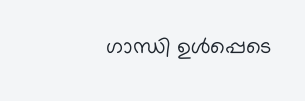ഗാന്ധി ഉൾപ്പെടെ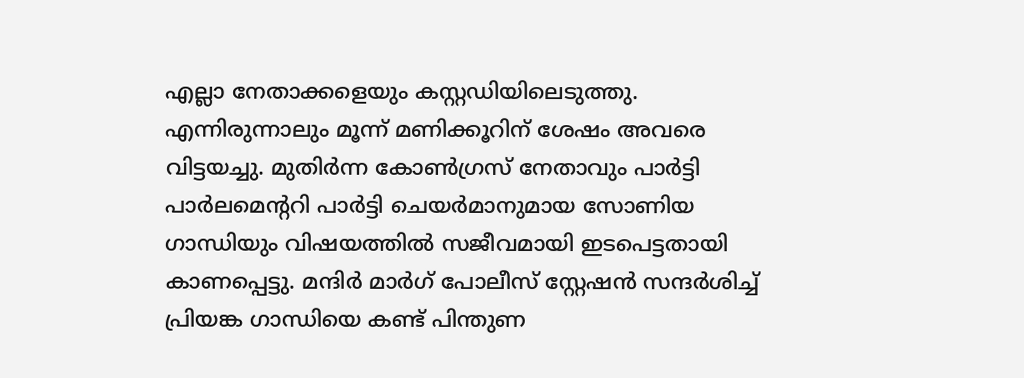എല്ലാ നേതാക്കളെയും കസ്റ്റഡിയിലെടുത്തു. എന്നിരുന്നാലും മൂന്ന് മണിക്കൂറിന് ശേഷം അവരെ വിട്ടയച്ചു. മുതിർന്ന കോൺഗ്രസ് നേതാവും പാർട്ടി പാർലമെന്ററി പാർട്ടി ചെയർമാനുമായ സോണിയ ഗാന്ധിയും വിഷയത്തിൽ സജീവമായി ഇടപെട്ടതായി കാണപ്പെട്ടു. മന്ദിർ മാർഗ് പോലീസ് സ്റ്റേഷൻ സന്ദർശിച്ച് പ്രിയങ്ക ഗാന്ധിയെ കണ്ട് പിന്തുണ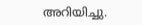അറിയിച്ചു.